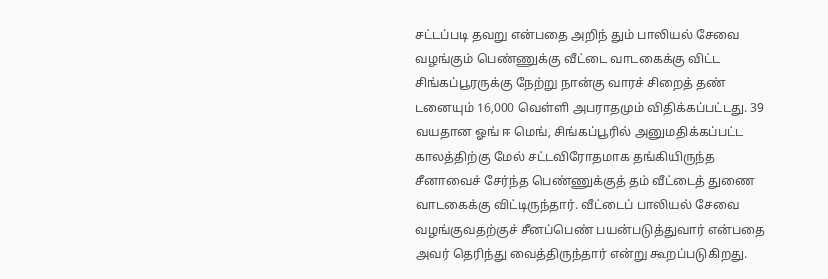சட்டப்படி தவறு என்பதை அறிந் தும் பாலியல் சேவை வழங்கும் பெண்ணுக்கு வீட்டை வாடகைக்கு விட்ட சிங்கப்பூரருக்கு நேற்று நான்கு வாரச் சிறைத் தண் டனையும் 16,000 வெள்ளி அபராதமும் விதிக்கப்பட்டது. 39 வயதான ஓங் ஈ மெங், சிங்கப்பூரில் அனுமதிக்கப்பட்ட காலத்திற்கு மேல் சட்டவிரோதமாக தங்கியிருந்த சீனாவைச் சேர்ந்த பெண்ணுக்குத் தம் வீட்டைத் துணை வாடகைக்கு விட்டிருந்தார். வீட்டைப் பாலியல் சேவை வழங்குவதற்குச் சீனப்பெண் பயன்படுத்துவார் என்பதை அவர் தெரிந்து வைத்திருந்தார் என்று கூறப்படுகிறது.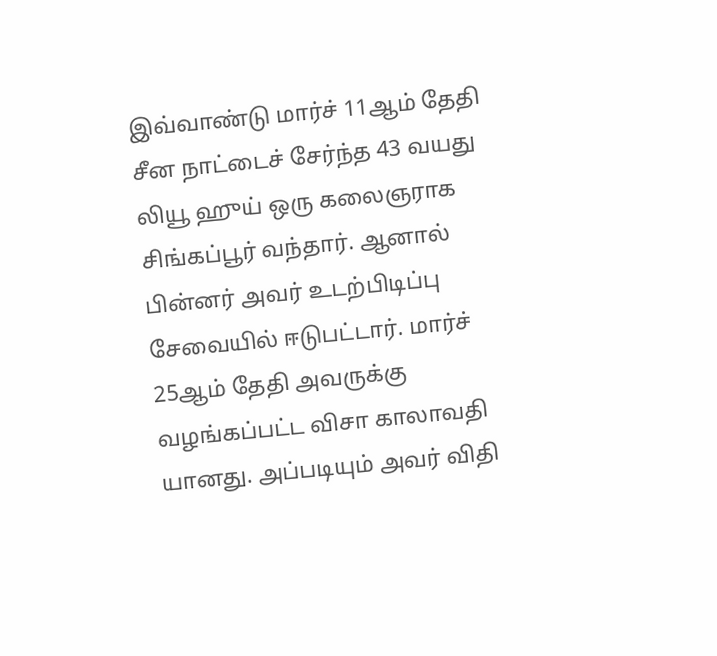இவ்வாண்டு மார்ச் 11ஆம் தேதி சீன நாட்டைச் சேர்ந்த 43 வயது லியூ ஹுய் ஒரு கலைஞராக சிங்கப்பூர் வந்தார். ஆனால் பின்னர் அவர் உடற்பிடிப்பு சேவையில் ஈடுபட்டார். மார்ச் 25ஆம் தேதி அவருக்கு வழங்கப்பட்ட விசா காலாவதி யானது. அப்படியும் அவர் விதி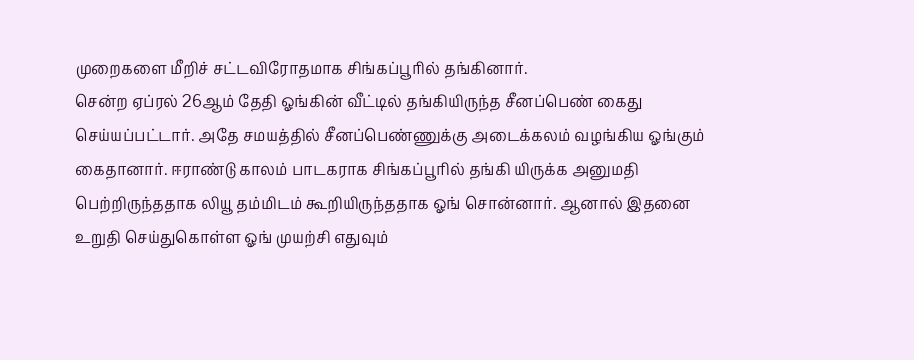முறைகளை மீறிச் சட்டவிரோதமாக சிங்கப்பூரில் தங்கினார்.
சென்ற ஏப்ரல் 26ஆம் தேதி ஓங்கின் வீட்டில் தங்கியிருந்த சீனப்பெண் கைது செய்யப்பட்டார். அதே சமயத்தில் சீனப்பெண்ணுக்கு அடைக்கலம் வழங்கிய ஓங்கும் கைதானார். ஈராண்டு காலம் பாடகராக சிங்கப்பூரில் தங்கி யிருக்க அனுமதி பெற்றிருந்ததாக லியூ தம்மிடம் கூறியிருந்ததாக ஓங் சொன்னார். ஆனால் இதனை உறுதி செய்துகொள்ள ஓங் முயற்சி எதுவும்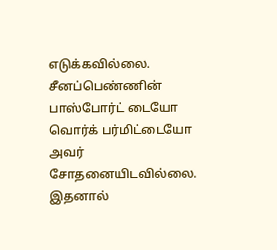எடுக்கவில்லை. சீனப்பெண்ணின் பாஸ்போர்ட் டையோ வொர்க் பர்மிட்டையோ அவர் சோதனையிடவில்லை. இதனால்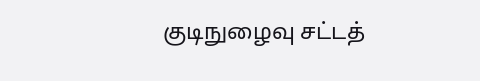குடிநுழைவு சட்டத்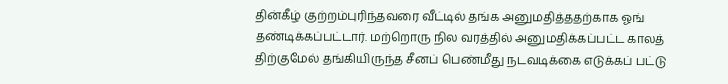தின்கீழ் குற்றம்புரிந்தவரை வீட்டில் தங்க அனுமதித்ததற்காக ஓங் தண்டிக்கப்பட்டார். மற்றொரு நில வரத்தில் அனுமதிக்கப்பட்ட காலத் திற்குமேல் தங்கியிருந்த சீனப் பெண்மீது நடவடிக்கை எடுக்கப் பட்டு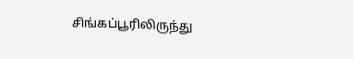சிங்கப்பூரிலிருந்து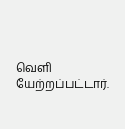வெளி யேற்றப்பட்டார்.